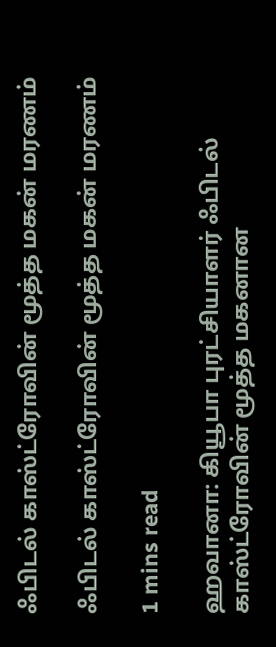ஃபிடல் காஸ்ட்ரோவின் மூத்த மகன் மரணம்

ஃபிடல் காஸ்ட்ரோவின் மூத்த மகன் மரணம்

1 mins read

ஹவானா: கியூபா புரட்சியாளர் ஃபிடல் காஸ்ட்ரோவின் மூத்த மகனான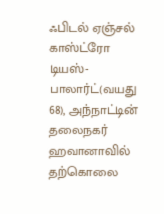ஃபிடல் ஏஞ்சல் காஸ்ட்ரோ டியஸ்-பாலார்ட்(வயது 68), அந்நாட்டின் தலைநகர் ஹவானாவில் தற்கொலை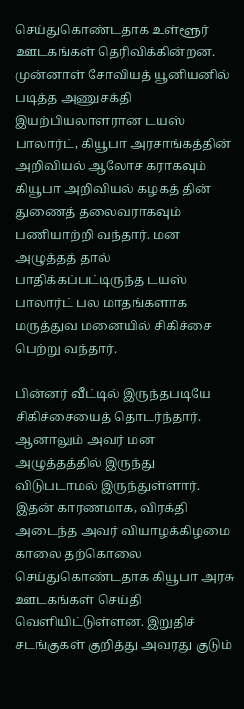செய்துகொண்டதாக உள்ளூர் ஊடகங்கள் தெரிவிக்கின்றன. முன்னாள் சோவியத் யூனியனில் படித்த அணுசக்தி இயற்பியலாளரான டயஸ் பாலார்ட், கியூபா அரசாங்கத்தின் அறிவியல் ஆலோச கராகவும் கியூபா அறிவியல் கழகத் தின் துணைத் தலைவராகவும் பணியாற்றி வந்தார். மன அழுத்தத் தால் பாதிக்கப்பட்டிருந்த டயஸ் பாலார்ட் பல மாதங்களாக மருத்துவ மனையில் சிகிச்சை பெற்று வந்தார்.

பின்னர் வீட்டில் இருந்தபடியே சிகிச்சையைத் தொடர்ந்தார். ஆனாலும் அவர் மன அழுத்தத்தில் இருந்து விடுபடாமல் இருந்துள்ளார். இதன் காரணமாக, விரக்தி அடைந்த அவர் வியாழக்கிழமை காலை தற்கொலை செய்துகொண்டதாக கியூபா அரசு ஊடகங்கள் செய்தி வெளியிட்டுள்ளன. இறுதிச் சடங்குகள் குறித்து அவரது குடும்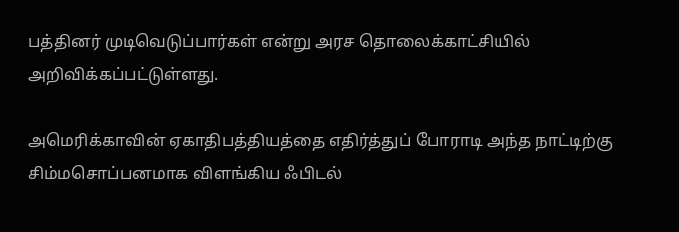பத்தினர் முடிவெடுப்பார்கள் என்று அரச தொலைக்காட்சியில் அறிவிக்கப்பட்டுள்ளது.

அமெரிக்காவின் ஏகாதிபத்தியத்தை எதிர்த்துப் போராடி அந்த நாட்டிற்கு சிம்மசொப்பனமாக விளங்கிய ஃபிடல்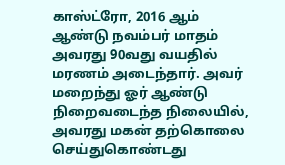காஸ்ட்ரோ, 2016 ஆம் ஆண்டு நவம்பர் மாதம் அவரது 90வது வயதில் மரணம் அடைந்தார். அவர் மறைந்து ஓர் ஆண்டு நிறைவடைந்த நிலையில், அவரது மகன் தற்கொலை செய்துகொண்டது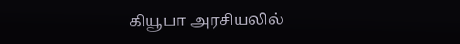கியூபா அரசியலில்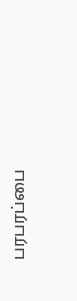பரபரப்பை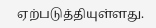ஏற்படுத்தியுள்ளது.